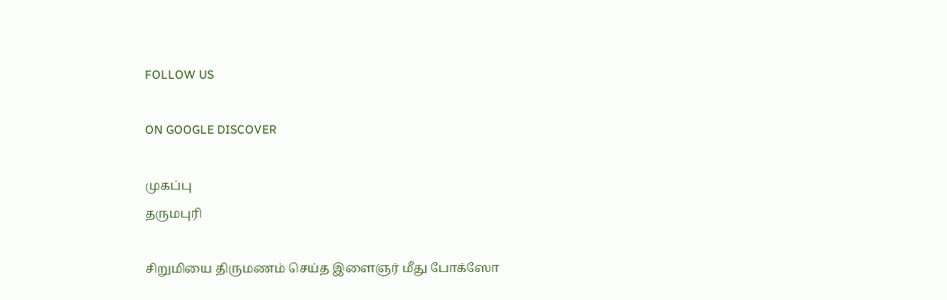FOLLOW US

ON GOOGLE DISCOVER

முகப்பு
தருமபுரி

சிறுமியை திருமணம் செய்த இளைஞர் மீது போக்ஸோ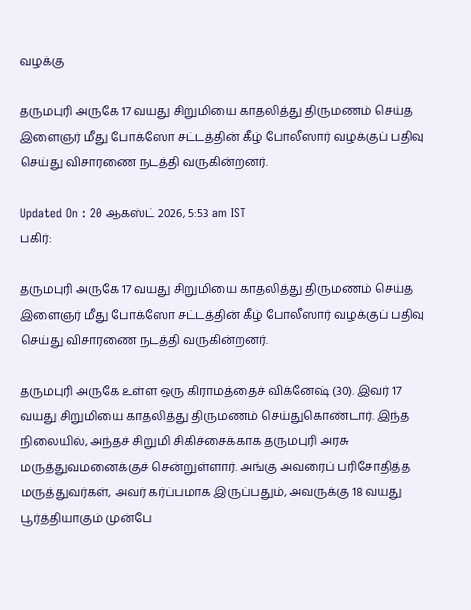வழக்கு

தருமபுரி அருகே 17 வயது சிறுமியை காதலித்து திருமணம் செய்த இளைஞர் மீது போக்ஸோ சட்டத்தின் கீழ் போலீஸார் வழக்குப் பதிவு செய்து விசாரணை நடத்தி வருகின்றனர்.

Updated On : 20 ஆகஸ்ட் 2026, 5:53 am IST
பகிர்:

தருமபுரி அருகே 17 வயது சிறுமியை காதலித்து திருமணம் செய்த இளைஞர் மீது போக்ஸோ சட்டத்தின் கீழ் போலீஸார் வழக்குப் பதிவு செய்து விசாரணை நடத்தி வருகின்றனர்.

தருமபுரி அருகே உள்ள ஒரு கிராமத்தைச் விக்னேஷ் (30). இவர் 17 வயது சிறுமியை காதலித்து திருமணம் செய்துகொண்டார். இந்த நிலையில், அந்தச் சிறுமி சிகிச்சைக்காக தருமபுரி அரசு மருத்துவமனைக்குச் சென்றுள்ளார். அங்கு அவரைப் பரிசோதித்த மருத்துவர்கள், அவர் கர்ப்பமாக இருப்பதும், அவருக்கு 18 வயது பூர்த்தியாகும் முன்பே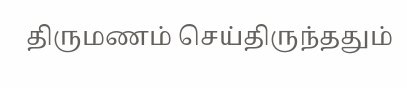திருமணம் செய்திருந்ததும்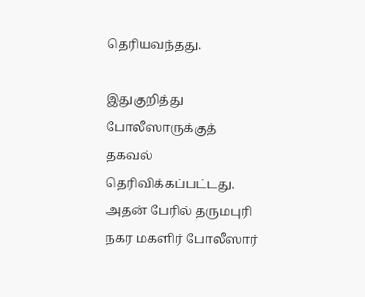தெரியவந்தது.

இதுகுறித்து போலீஸாருக்குத் தகவல் தெரிவிக்கப்பட்டது. அதன் பேரில் தருமபுரி நகர மகளிர் போலீஸார்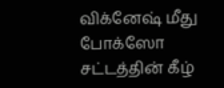விக்னேஷ் மீது போக்ஸோ சட்டத்தின் கீழ்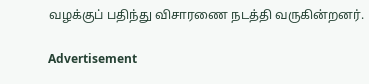வழக்குப் பதிந்து விசாரணை நடத்தி வருகின்றனர்.

Advertisement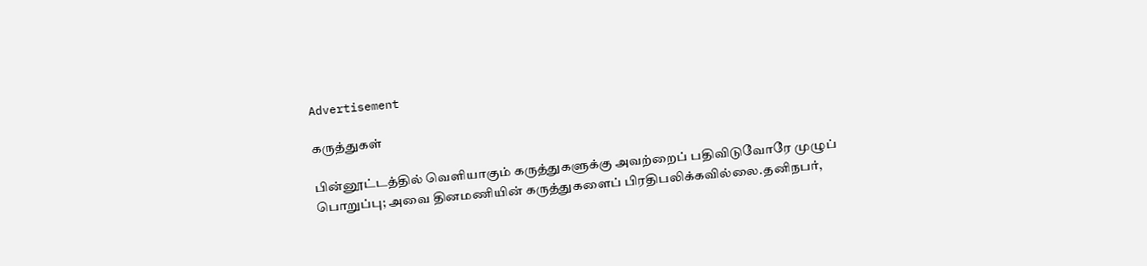Advertisement

கருத்துகள்

பின்னூட்டத்தில் வெளியாகும் கருத்துகளுக்கு அவற்றைப் பதிவிடுவோரே முழுப் பொறுப்பு; அவை தினமணியின் கருத்துகளைப் பிரதிபலிக்கவில்லை.தனிநபர்,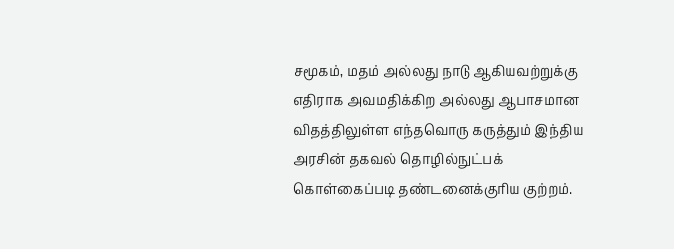சமூகம், மதம் அல்லது நாடு ஆகியவற்றுக்கு எதிராக அவமதிக்கிற அல்லது ஆபாசமான விதத்திலுள்ள எந்தவொரு கருத்தும் இந்திய அரசின் தகவல் தொழில்நுட்பக் கொள்கைப்படி தண்டனைக்குரிய குற்றம்.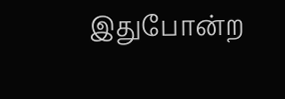இதுபோன்ற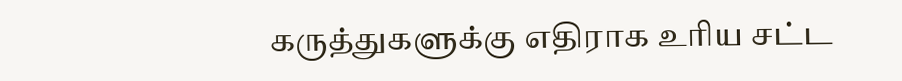கருத்துகளுக்கு எதிராக உரிய சட்ட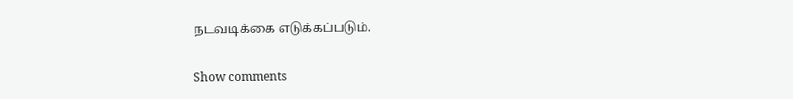நடவடிக்கை எடுக்கப்படும்.

Show comments